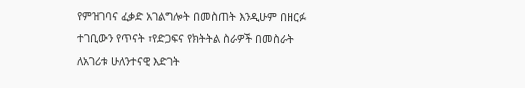የምዝገባና ፈቃድ አገልግሎት በመስጠት እንዲሁም በዘርፉ ተገቢውን የጥናት ፣የድጋፍና የክትትል ስራዎች በመስራት ለአገሪቱ ሁለንተናዊ እድገት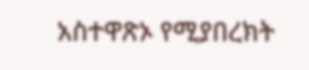አስተዋጽኦ የሚያበረክት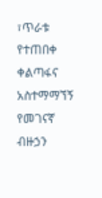፣ጥራቱ የተጠበቀ ቀልጣፋና አስተማማኘኝ የመገናኛ ብዙኃን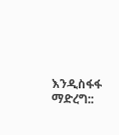እንዲስፋፋ ማድረግ::